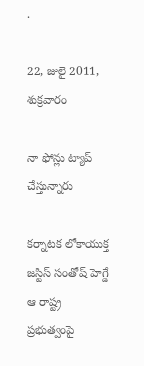.

22, జులై 2011, శుక్రవారం

నా ఫోన్లు ట్యాప్‌ చేస్తున్నారు

కర్నాటక లోకాయుక్త జస్టిస్‌ సంతోష్‌ హెగ్డే ఆ రాష్ట్ర ప్రభుత్వంపై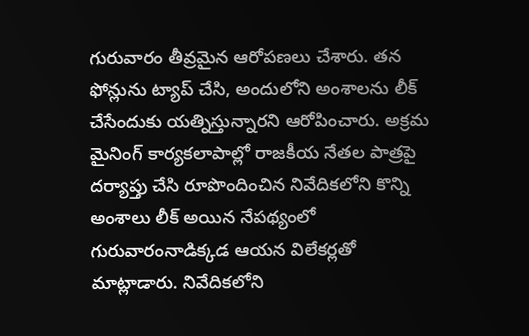గురువారం తీవ్రమైన ఆరోపణలు చేశారు. తన ఫోన్లును ట్యాప్‌ చేసి, అందులోని అంశాలను లీక్‌ చేసేందుకు యత్నిస్తున్నారని ఆరోపించారు. అక్రమ మైనింగ్‌ కార్యకలాపాల్లో రాజకీయ నేతల పాత్రపై దర్యాప్తు చేసి రూపొందించిన నివేదికలోని కొన్ని అంశాలు లీక్‌ అయిన నేపథ్యంలో గురువారంనాడిక్కడ ఆయన విలేకర్లతో మాట్లాడారు. నివేదికలోని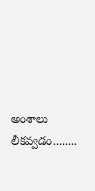అంశాలు లీకవ్వడం........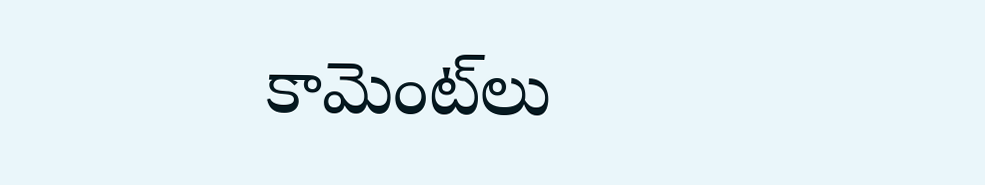కామెంట్‌లు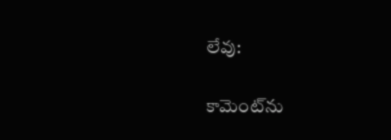లేవు:

కామెంట్‌ను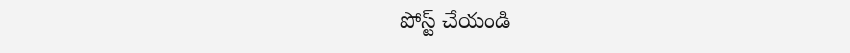పోస్ట్ చేయండి